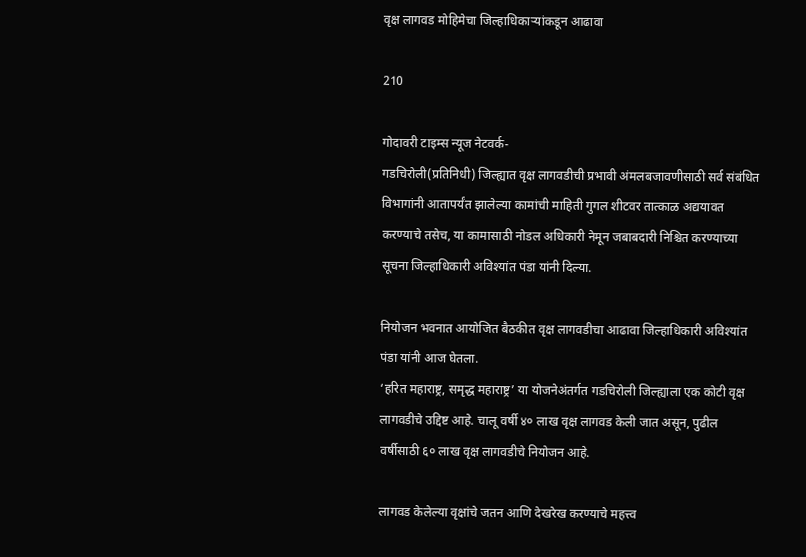वृक्ष लागवड मोहिमेचा जिल्हाधिकाऱ्यांकडून आढावा

210

गोदावरी टाइम्स न्यूज नेटवर्क-
गडचिरोली(प्रतिनिधी) जिल्ह्यात वृक्ष लागवडीची प्रभावी अंमलबजावणीसाठी सर्व संबंधित विभागांनी आतापर्यंत झालेल्या कामांची माहिती गुगल शीटवर तात्काळ अद्ययावत करण्याचे तसेच, या कामासाठी नोडल अधिकारी नेमून जबाबदारी निश्चित करण्याच्या सूचना जिल्हाधिकारी अविश्यांत पंडा यांनी दिल्या.

नियोजन भवनात आयोजित बैठकीत वृक्ष लागवडीचा आढावा जिल्हाधिकारी अविश्यांत पंडा यांनी आज घेतला.
‘हरित महाराष्ट्र, समृद्ध महाराष्ट्र’ या योजनेअंतर्गत गडचिरोली जिल्ह्याला एक कोटी वृक्ष लागवडीचे उद्दिष्ट आहे. चालू वर्षी ४० लाख वृक्ष लागवड केली जात असून, पुढील वर्षीसाठी ६० लाख वृक्ष लागवडीचे नियोजन आहे.

लागवड केलेल्या वृक्षांचे जतन आणि देखरेख करण्याचे महत्त्व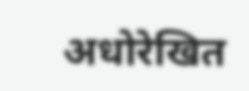अधोरेखित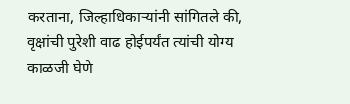करताना, जिल्हाधिकाऱ्यांनी सांगितले की, वृक्षांची पुरेशी वाढ होईपर्यंत त्यांची योग्य काळजी घेणे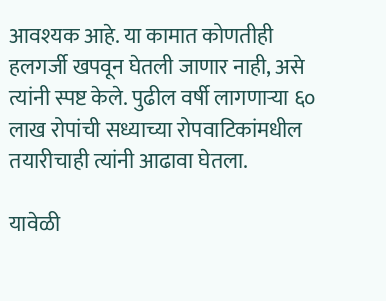आवश्यक आहे. या कामात कोणतीही हलगर्जी खपवून घेतली जाणार नाही, असे त्यांनी स्पष्ट केले. पुढील वर्षी लागणाऱ्या ६० लाख रोपांची सध्याच्या रोपवाटिकांमधील तयारीचाही त्यांनी आढावा घेतला.

यावेळी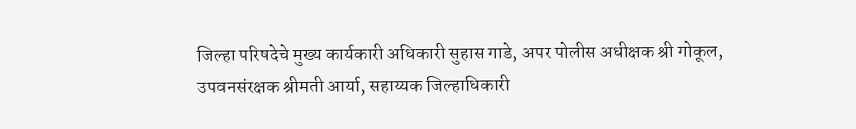जिल्हा परिषदेचे मुख्य कार्यकारी अधिकारी सुहास गाडे, अपर पोलीस अधीक्षक श्री गोकूल, उपवनसंरक्षक श्रीमती आर्या, सहाय्यक जिल्हाधिकारी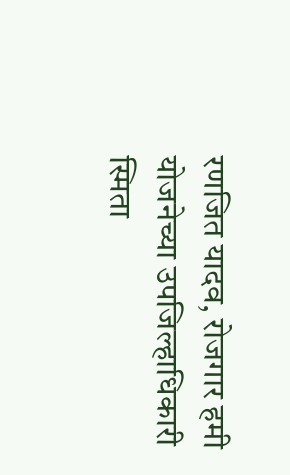रणजित यादव, रोजगार हमी योजनेच्या उपजिल्हाधिकारी स्मिता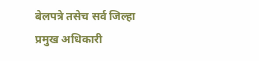बेलपत्रे तसेच सर्व जिल्हा प्रमुख अधिकारी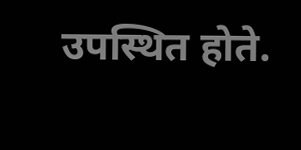उपस्थित होते.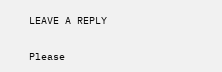LEAVE A REPLY

Please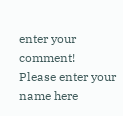enter your comment!
Please enter your name here